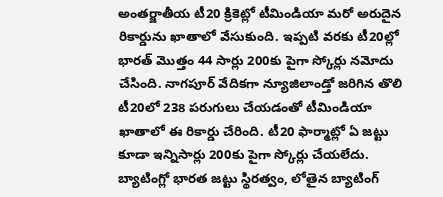అంతర్జాతీయ టీ20 క్రికెట్లో టీమిండియా మరో అరుదైన రికార్డును ఖాతాలో వేసుకుంది. ఇప్పటి వరకు టీ20ల్లో భారత్ మొత్తం 44 సార్లు 200కు పైగా స్కోర్లు నమోదు చేసింది. నాగపూర్ వేదికగా న్యూజిలాండ్తో జరిగిన తొలి టీ20లో 238 పరుగులు చేయడంతో టీమిండియా ఖాతాలో ఈ రికార్డు చేరింది. టీ20 ఫార్మాట్లో ఏ జట్టు కూడా ఇన్నిసార్లు 200కు పైగా స్కోర్లు చేయలేదు. బ్యాటింగ్లో భారత జట్టు స్థిరత్వం, లోతైన బ్యాటింగ్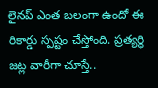లైనప్ ఎంత బలంగా ఉందో ఈ రికార్డు స్పష్టం చేస్తోంది. ప్రత్యర్థి జట్ల వారీగా చూస్తే..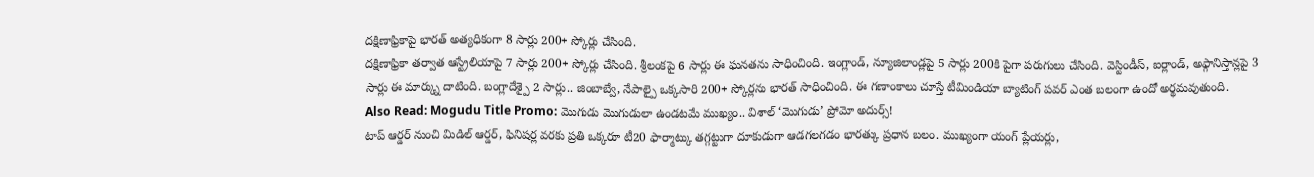దక్షిణాఫ్రికాపై భారత్ అత్యధికంగా 8 సార్లు 200+ స్కోర్లు చేసింది.
దక్షిణాఫ్రికా తర్వాత ఆస్ట్రేలియాపై 7 సార్లు 200+ స్కోర్లు చేసింది. శ్రీలంకపై 6 సార్లు ఈ ఘనతను సాధించింది. ఇంగ్లాండ్, న్యూజిలాండ్లపై 5 సార్లు 200కి పైగా పరుగులు చేసింది. వెస్టిండీస్, ఐర్లాండ్, అఫ్గానిస్తాన్లపై 3 సార్లు ఈ మార్క్ను దాటింది. బంగ్లాదేశ్పై 2 సార్లు.. జింబాబ్వే, నేపాల్పై ఒక్కసారి 200+ స్కోర్లను భారత్ సాధించింది. ఈ గణాంకాలు చూస్తే టీమిండియా బ్యాటింగ్ పవర్ ఎంత బలంగా ఉందో అర్థమవుతుంది.
Also Read: Mogudu Title Promo: మొగుడు మొగుడులా ఉండటమే ముఖ్యం.. విశాల్ ‘మొగుడు’ ప్రోమో అదుర్స్!
టాప్ ఆర్డర్ నుంచి మిడిల్ ఆర్డర్, ఫినిషర్ల వరకు ప్రతి ఒక్కరూ టీ20 ఫార్మాట్కు తగ్గట్టుగా దూకుడుగా ఆడగలగడం భారత్కు ప్రధాన బలం. ముఖ్యంగా యంగ్ ప్లేయర్లు,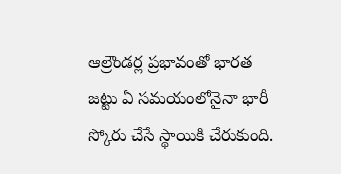ఆల్రౌండర్ల ప్రభావంతో భారత జట్టు ఏ సమయంలోనైనా భారీ స్కోరు చేసే స్థాయికి చేరుకుంది.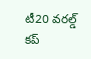టీ20 వరల్డ్ కప్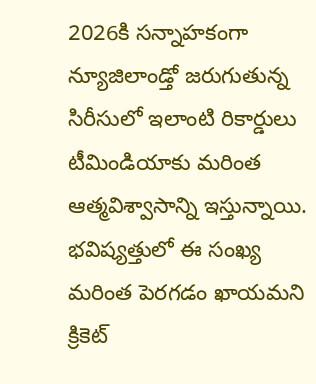2026కి సన్నాహకంగా న్యూజిలాండ్తో జరుగుతున్న సిరీసులో ఇలాంటి రికార్డులు టీమిండియాకు మరింత ఆత్మవిశ్వాసాన్ని ఇస్తున్నాయి. భవిష్యత్తులో ఈ సంఖ్య మరింత పెరగడం ఖాయమని క్రికెట్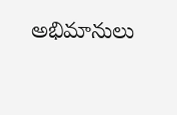అభిమానులు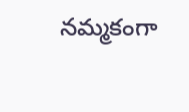నమ్మకంగా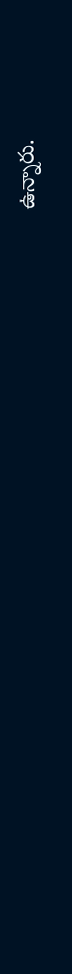ఉన్నారు.